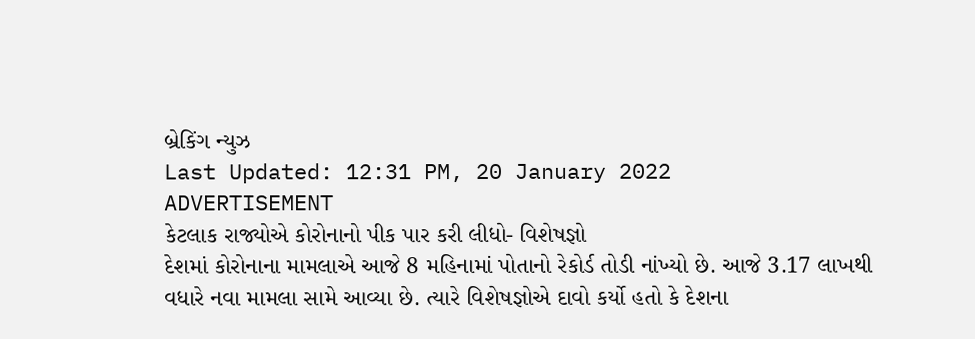બ્રેકિંગ ન્યુઝ
Last Updated: 12:31 PM, 20 January 2022
ADVERTISEMENT
કેટલાક રાજ્યોએ કોરોનાનો પીક પાર કરી લીધો- વિશેષજ્ઞો
દેશમાં કોરોનાના મામલાએ આજે 8 મહિનામાં પોતાનો રેકોર્ડ તોડી નાંખ્યો છે. આજે 3.17 લાખથી વધારે નવા મામલા સામે આવ્યા છે. ત્યારે વિશેષજ્ઞોએ દાવો કર્યો હતો કે દેશના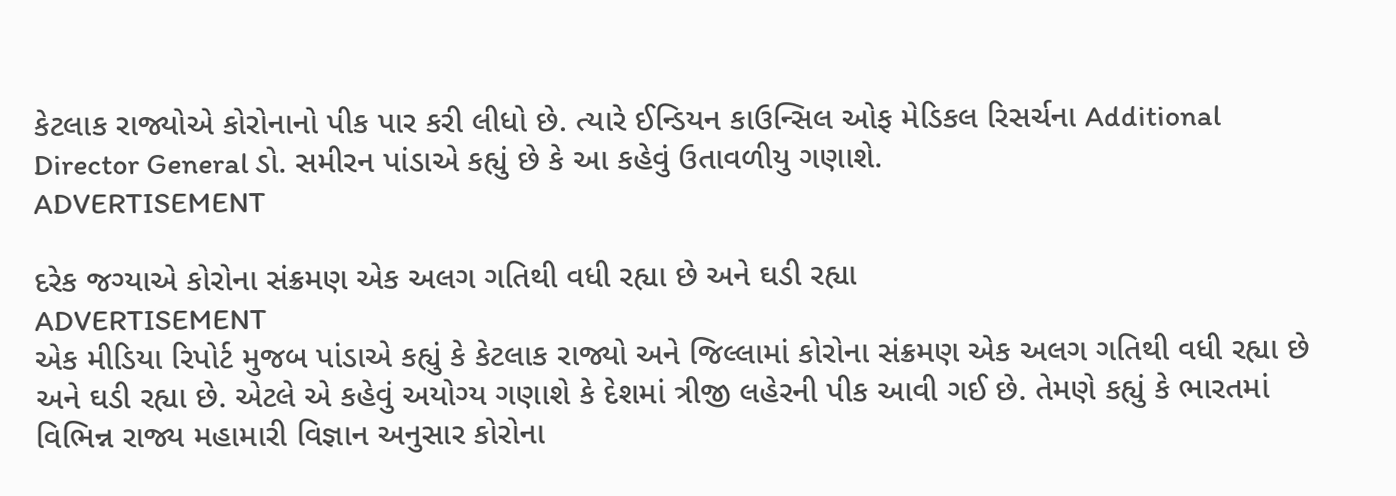કેટલાક રાજ્યોએ કોરોનાનો પીક પાર કરી લીધો છે. ત્યારે ઈન્ડિયન કાઉન્સિલ ઓફ મેડિકલ રિસર્ચના Additional Director General ડો. સમીરન પાંડાએ કહ્યું છે કે આ કહેવું ઉતાવળીયુ ગણાશે.
ADVERTISEMENT

દરેક જગ્યાએ કોરોના સંક્રમણ એક અલગ ગતિથી વધી રહ્યા છે અને ઘડી રહ્યા
ADVERTISEMENT
એક મીડિયા રિપોર્ટ મુજબ પાંડાએ કહ્યું કે કેટલાક રાજ્યો અને જિલ્લામાં કોરોના સંક્રમણ એક અલગ ગતિથી વધી રહ્યા છે અને ઘડી રહ્યા છે. એટલે એ કહેવું અયોગ્ય ગણાશે કે દેશમાં ત્રીજી લહેરની પીક આવી ગઈ છે. તેમણે કહ્યું કે ભારતમાં વિભિન્ન રાજ્ય મહામારી વિજ્ઞાન અનુસાર કોરોના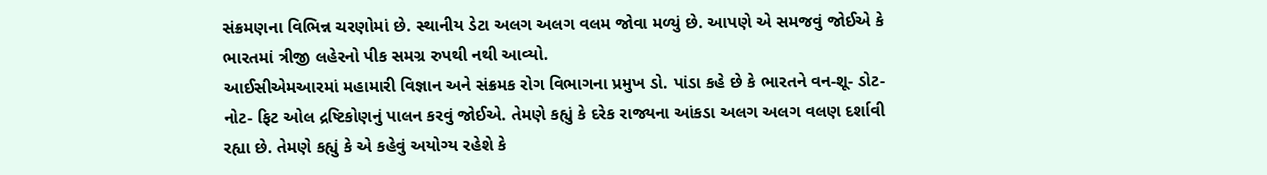સંક્રમણના વિભિન્ન ચરણોમાં છે. સ્થાનીય ડેટા અલગ અલગ વલમ જોવા મળ્યું છે. આપણે એ સમજવું જોઈએ કે ભારતમાં ત્રીજી લહેરનો પીક સમગ્ર રુપથી નથી આવ્યો.
આઈસીએમઆરમાં મહામારી વિજ્ઞાન અને સંક્રમક રોગ વિભાગના પ્રમુખ ડો. પાંડા કહે છે કે ભારતને વન-શૂ- ડોટ- નોટ- ફિટ ઓલ દ્રષ્ટિકોણનું પાલન કરવું જોઈએ. તેમણે કહ્યું કે દરેક રાજ્યના આંકડા અલગ અલગ વલણ દર્શાવી રહ્યા છે. તેમણે કહ્યું કે એ કહેવું અયોગ્ય રહેશે કે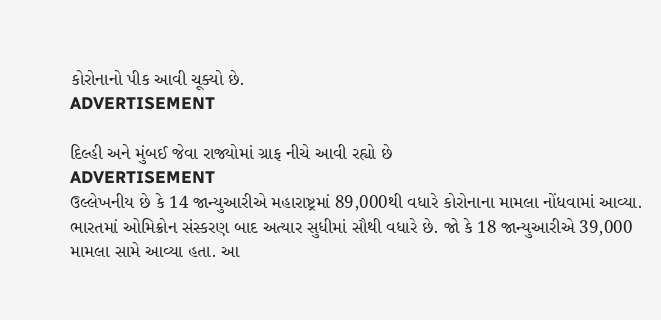કોરોનાનો પીક આવી ચૂક્યો છે.
ADVERTISEMENT

દિલ્હી અને મુંબઈ જેવા રાજ્યોમાં ગ્રાફ નીચે આવી રહ્યો છે
ADVERTISEMENT
ઉલ્લેખનીય છે કે 14 જાન્યુઆરીએ મહારાષ્ટ્રમાં 89,000થી વધારે કોરોનાના મામલા નોંધવામાં આવ્યા. ભારતમાં ઓમિક્રોન સંસ્કરણ બાદ અત્યાર સુધીમાં સૌથી વધારે છે. જો કે 18 જાન્યુઆરીએ 39,000 મામલા સામે આવ્યા હતા. આ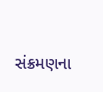સંક્રમણના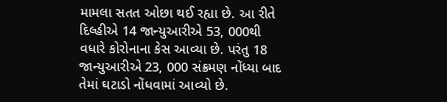મામલા સતત ઓછા થઈ રહ્યા છે. આ રીતે દિલ્હીએ 14 જાન્યુઆરીએ 53, 000થી વધારે કોરોનાના કેસ આવ્યા છે. પરંતુ 18 જાન્યુઆરીએ 23, 000 સંક્રમણ નોંધ્યા બાદ તેમાં ઘટાડો નોંધવામાં આવ્યો છે.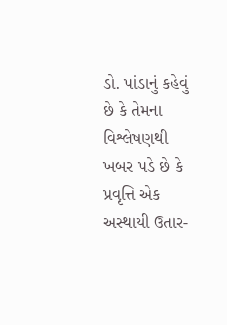ડો. પાંડાનું કહેવું છે કે તેમના વિશ્લેષણથી ખબર પડે છે કે પ્રવૃત્તિ એક અસ્થાયી ઉતાર-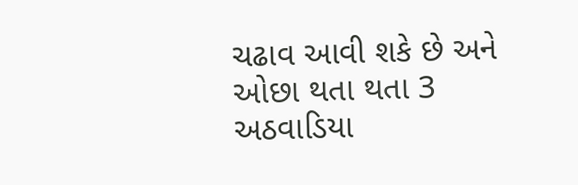ચઢાવ આવી શકે છે અને ઓછા થતા થતા 3 અઠવાડિયા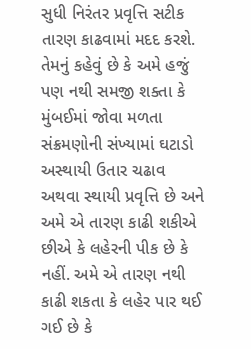સુધી નિરંતર પ્રવૃત્તિ સટીક તારણ કાઢવામાં મદદ કરશે. તેમનું કહેવું છે કે અમે હજું પણ નથી સમજી શક્તા કે મુંબઈમાં જોવા મળતા સંક્રમણોની સંખ્યામાં ઘટાડો અસ્થાયી ઉતાર ચઢાવ અથવા સ્થાયી પ્રવૃત્તિ છે અને અમે એ તારણ કાઢી શકીએ છીએ કે લહેરની પીક છે કે નહીં. અમે એ તારણ નથી કાઢી શકતા કે લહેર પાર થઈ ગઈ છે કે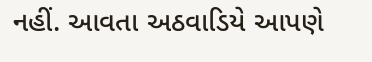નહીં. આવતા અઠવાડિયે આપણે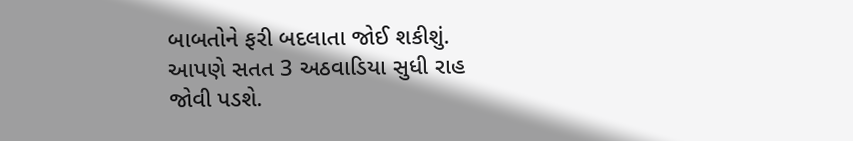બાબતોને ફરી બદલાતા જોઈ શકીશું. આપણે સતત 3 અઠવાડિયા સુધી રાહ જોવી પડશે.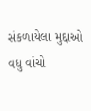સંકળાયેલા મુદ્દાઓ
વધુ વાંચો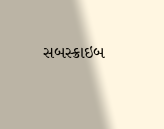સબસ્ક્રાઇબ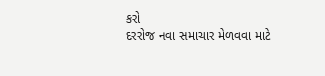કરો
દરરોજ નવા સમાચાર મેળવવા માટે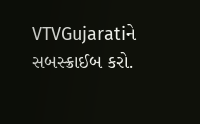VTVGujaratiને સબસ્ક્રાઈબ કરો.